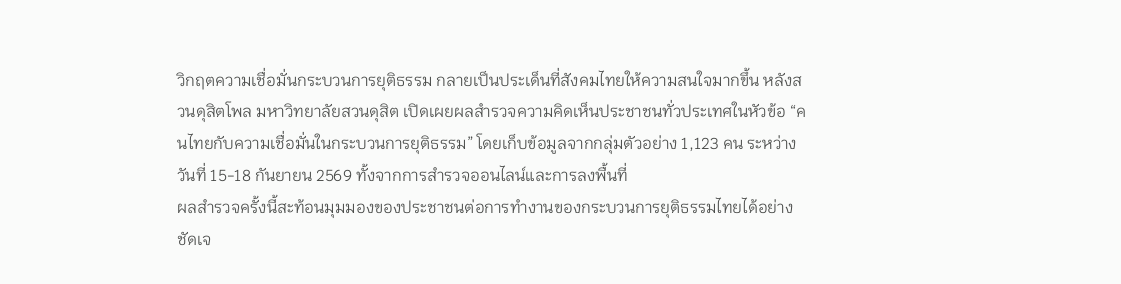วิกฤตความเชื่อมั่นกระบวนการยุติธรรม กลายเป็นประเด็นที่สังคมไทยให้ความสนใจมากขึ้น หลังสวนดุสิตโพล มหาวิทยาลัยสวนดุสิต เปิดเผยผลสำรวจความคิดเห็นประชาชนทั่วประเทศในหัวข้อ “คนไทยกับความเชื่อมั่นในกระบวนการยุติธรรม” โดยเก็บข้อมูลจากกลุ่มตัวอย่าง 1,123 คน ระหว่างวันที่ 15-18 กันยายน 2569 ทั้งจากการสำรวจออนไลน์และการลงพื้นที่
ผลสำรวจครั้งนี้สะท้อนมุมมองของประชาชนต่อการทำงานของกระบวนการยุติธรรมไทยได้อย่างชัดเจ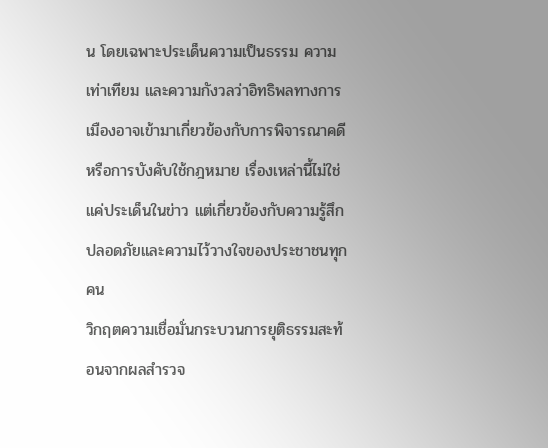น โดยเฉพาะประเด็นความเป็นธรรม ความเท่าเทียม และความกังวลว่าอิทธิพลทางการเมืองอาจเข้ามาเกี่ยวข้องกับการพิจารณาคดีหรือการบังคับใช้กฎหมาย เรื่องเหล่านี้ไม่ใช่แค่ประเด็นในข่าว แต่เกี่ยวข้องกับความรู้สึกปลอดภัยและความไว้วางใจของประชาชนทุกคน
วิกฤตความเชื่อมั่นกระบวนการยุติธรรมสะท้อนจากผลสำรวจ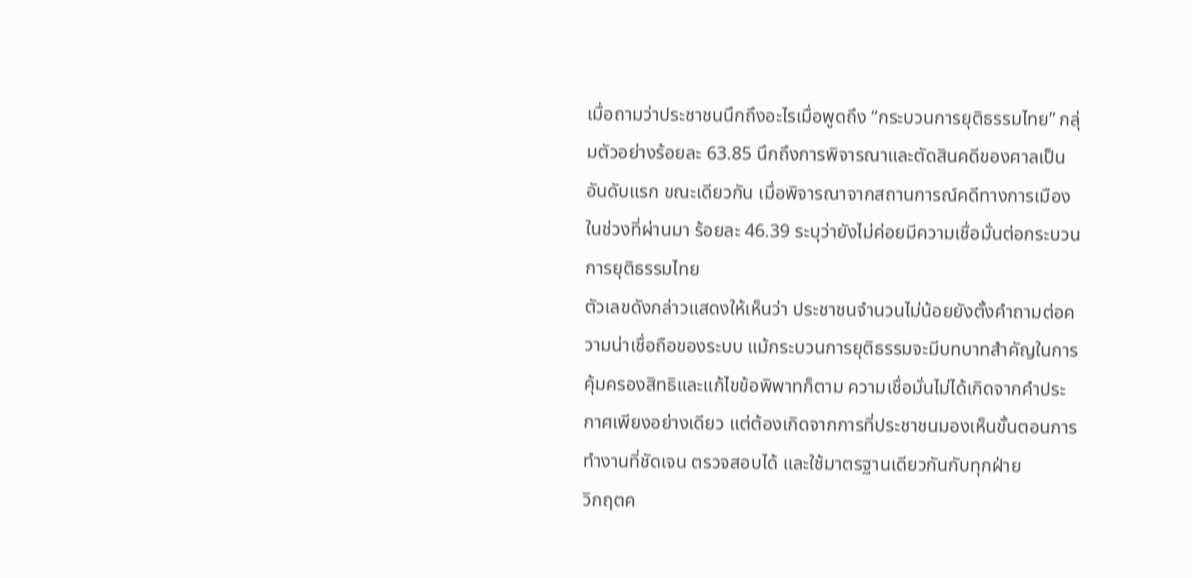เมื่อถามว่าประชาชนนึกถึงอะไรเมื่อพูดถึง “กระบวนการยุติธรรมไทย” กลุ่มตัวอย่างร้อยละ 63.85 นึกถึงการพิจารณาและตัดสินคดีของศาลเป็นอันดับแรก ขณะเดียวกัน เมื่อพิจารณาจากสถานการณ์คดีทางการเมืองในช่วงที่ผ่านมา ร้อยละ 46.39 ระบุว่ายังไม่ค่อยมีความเชื่อมั่นต่อกระบวนการยุติธรรมไทย
ตัวเลขดังกล่าวแสดงให้เห็นว่า ประชาชนจำนวนไม่น้อยยังตั้งคำถามต่อความน่าเชื่อถือของระบบ แม้กระบวนการยุติธรรมจะมีบทบาทสำคัญในการคุ้มครองสิทธิและแก้ไขข้อพิพาทก็ตาม ความเชื่อมั่นไม่ได้เกิดจากคำประกาศเพียงอย่างเดียว แต่ต้องเกิดจากการที่ประชาชนมองเห็นขั้นตอนการทำงานที่ชัดเจน ตรวจสอบได้ และใช้มาตรฐานเดียวกันกับทุกฝ่าย
วิกฤตค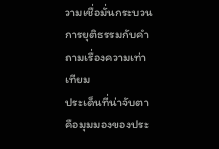วามเชื่อมั่นกระบวนการยุติธรรมกับคำถามเรื่องความเท่าเทียม
ประเด็นที่น่าจับตาคือมุมมองของประ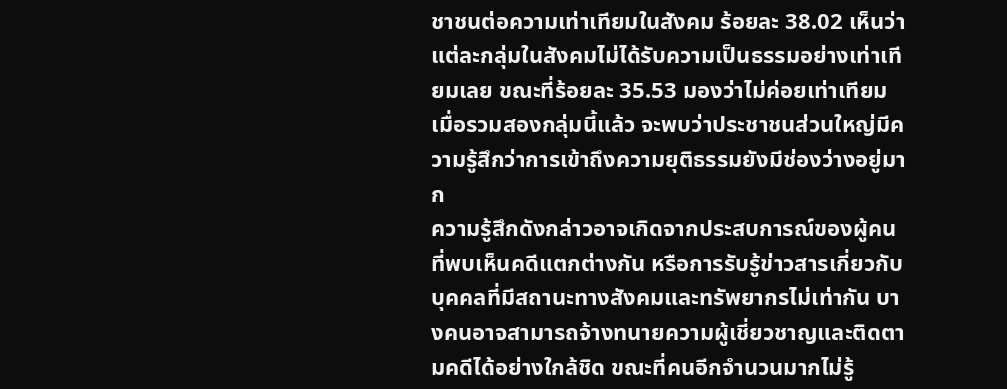ชาชนต่อความเท่าเทียมในสังคม ร้อยละ 38.02 เห็นว่าแต่ละกลุ่มในสังคมไม่ได้รับความเป็นธรรมอย่างเท่าเทียมเลย ขณะที่ร้อยละ 35.53 มองว่าไม่ค่อยเท่าเทียม เมื่อรวมสองกลุ่มนี้แล้ว จะพบว่าประชาชนส่วนใหญ่มีความรู้สึกว่าการเข้าถึงความยุติธรรมยังมีช่องว่างอยู่มาก
ความรู้สึกดังกล่าวอาจเกิดจากประสบการณ์ของผู้คนที่พบเห็นคดีแตกต่างกัน หรือการรับรู้ข่าวสารเกี่ยวกับบุคคลที่มีสถานะทางสังคมและทรัพยากรไม่เท่ากัน บางคนอาจสามารถจ้างทนายความผู้เชี่ยวชาญและติดตามคดีได้อย่างใกล้ชิด ขณะที่คนอีกจำนวนมากไม่รู้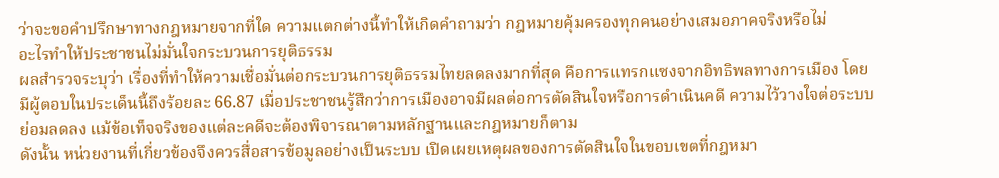ว่าจะขอคำปรึกษาทางกฎหมายจากที่ใด ความแตกต่างนี้ทำให้เกิดคำถามว่า กฎหมายคุ้มครองทุกคนอย่างเสมอภาคจริงหรือไม่
อะไรทำให้ประชาชนไม่มั่นใจกระบวนการยุติธรรม
ผลสำรวจระบุว่า เรื่องที่ทำให้ความเชื่อมั่นต่อกระบวนการยุติธรรมไทยลดลงมากที่สุด คือการแทรกแซงจากอิทธิพลทางการเมือง โดยมีผู้ตอบในประเด็นนี้ถึงร้อยละ 66.87 เมื่อประชาชนรู้สึกว่าการเมืองอาจมีผลต่อการตัดสินใจหรือการดำเนินคดี ความไว้วางใจต่อระบบย่อมลดลง แม้ข้อเท็จจริงของแต่ละคดีจะต้องพิจารณาตามหลักฐานและกฎหมายก็ตาม
ดังนั้น หน่วยงานที่เกี่ยวข้องจึงควรสื่อสารข้อมูลอย่างเป็นระบบ เปิดเผยเหตุผลของการตัดสินใจในขอบเขตที่กฎหมา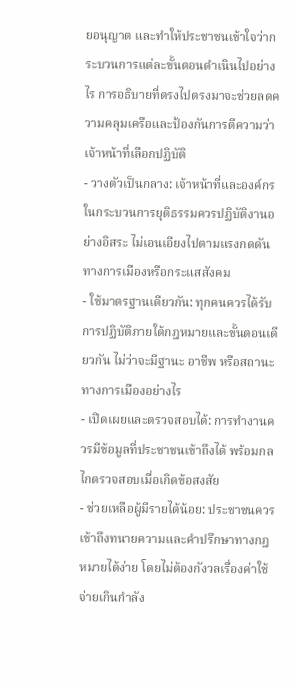ยอนุญาต และทำให้ประชาชนเข้าใจว่ากระบวนการแต่ละขั้นตอนดำเนินไปอย่างไร การอธิบายที่ตรงไปตรงมาจะช่วยลดความคลุมเครือและป้องกันการตีความว่าเจ้าหน้าที่เลือกปฏิบัติ
- วางตัวเป็นกลาง: เจ้าหน้าที่และองค์กรในกระบวนการยุติธรรมควรปฏิบัติงานอย่างอิสระ ไม่เอนเอียงไปตามแรงกดดันทางการเมืองหรือกระแสสังคม
- ใช้มาตรฐานเดียวกัน: ทุกคนควรได้รับการปฏิบัติภายใต้กฎหมายและขั้นตอนเดียวกัน ไม่ว่าจะมีฐานะ อาชีพ หรือสถานะทางการเมืองอย่างไร
- เปิดเผยและตรวจสอบได้: การทำงานควรมีข้อมูลที่ประชาชนเข้าถึงได้ พร้อมกลไกตรวจสอบเมื่อเกิดข้อสงสัย
- ช่วยเหลือผู้มีรายได้น้อย: ประชาชนควรเข้าถึงทนายความและคำปรึกษาทางกฎหมายได้ง่าย โดยไม่ต้องกังวลเรื่องค่าใช้จ่ายเกินกำลัง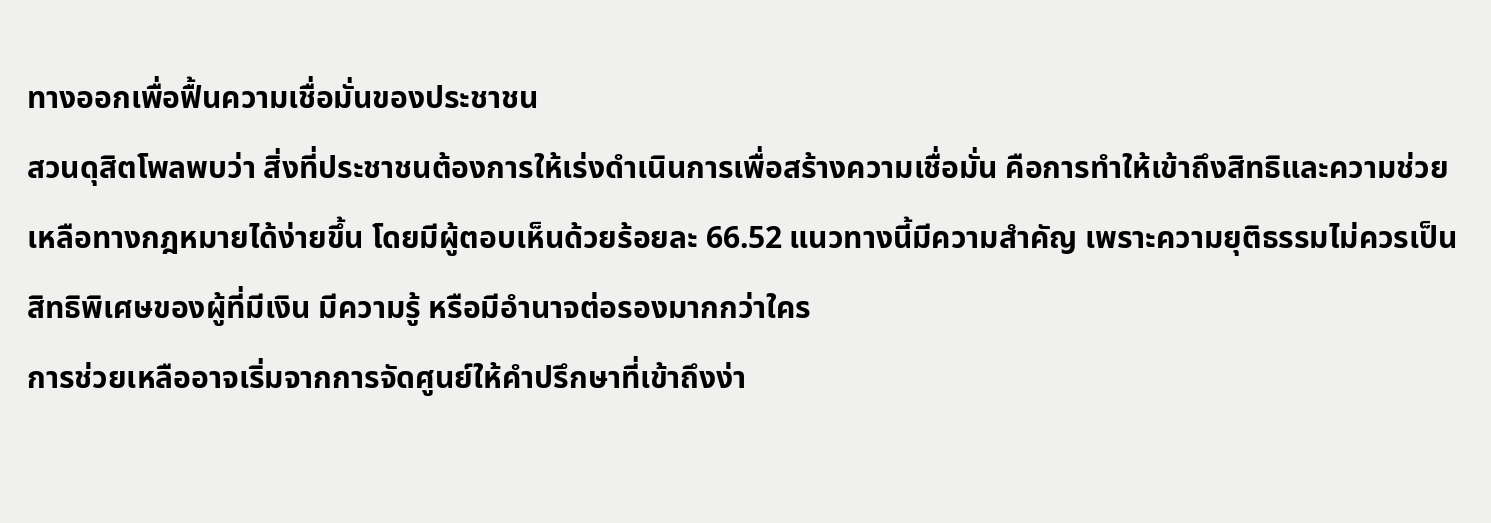ทางออกเพื่อฟื้นความเชื่อมั่นของประชาชน
สวนดุสิตโพลพบว่า สิ่งที่ประชาชนต้องการให้เร่งดำเนินการเพื่อสร้างความเชื่อมั่น คือการทำให้เข้าถึงสิทธิและความช่วยเหลือทางกฎหมายได้ง่ายขึ้น โดยมีผู้ตอบเห็นด้วยร้อยละ 66.52 แนวทางนี้มีความสำคัญ เพราะความยุติธรรมไม่ควรเป็นสิทธิพิเศษของผู้ที่มีเงิน มีความรู้ หรือมีอำนาจต่อรองมากกว่าใคร
การช่วยเหลืออาจเริ่มจากการจัดศูนย์ให้คำปรึกษาที่เข้าถึงง่า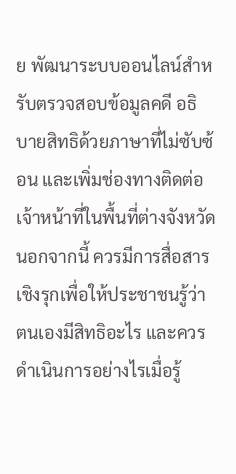ย พัฒนาระบบออนไลน์สำหรับตรวจสอบข้อมูลคดี อธิบายสิทธิด้วยภาษาที่ไม่ซับซ้อน และเพิ่มช่องทางติดต่อเจ้าหน้าที่ในพื้นที่ต่างจังหวัด นอกจากนี้ ควรมีการสื่อสารเชิงรุกเพื่อให้ประชาชนรู้ว่าตนเองมีสิทธิอะไร และควรดำเนินการอย่างไรเมื่อรู้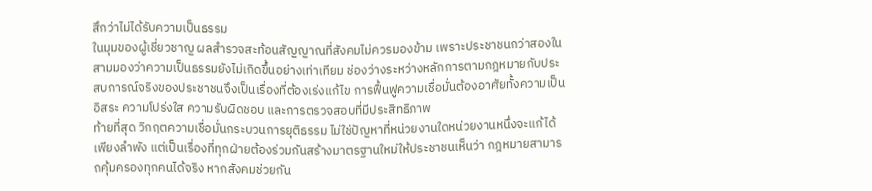สึกว่าไม่ได้รับความเป็นธรรม
ในมุมของผู้เชี่ยวชาญ ผลสำรวจสะท้อนสัญญาณที่สังคมไม่ควรมองข้าม เพราะประชาชนกว่าสองในสามมองว่าความเป็นธรรมยังไม่เกิดขึ้นอย่างเท่าเทียม ช่องว่างระหว่างหลักการตามกฎหมายกับประสบการณ์จริงของประชาชนจึงเป็นเรื่องที่ต้องเร่งแก้ไข การฟื้นฟูความเชื่อมั่นต้องอาศัยทั้งความเป็นอิสระ ความโปร่งใส ความรับผิดชอบ และการตรวจสอบที่มีประสิทธิภาพ
ท้ายที่สุด วิกฤตความเชื่อมั่นกระบวนการยุติธรรม ไม่ใช่ปัญหาที่หน่วยงานใดหน่วยงานหนึ่งจะแก้ได้เพียงลำพัง แต่เป็นเรื่องที่ทุกฝ่ายต้องร่วมกันสร้างมาตรฐานใหม่ให้ประชาชนเห็นว่า กฎหมายสามารถคุ้มครองทุกคนได้จริง หากสังคมช่วยกัน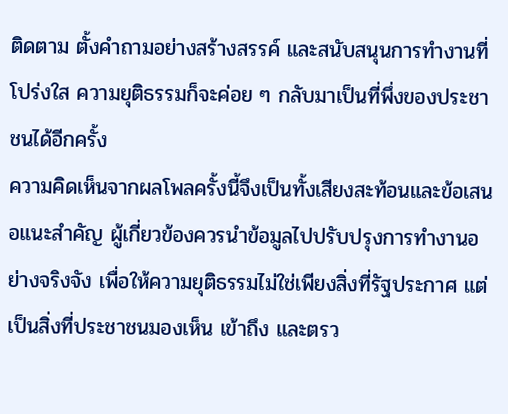ติดตาม ตั้งคำถามอย่างสร้างสรรค์ และสนับสนุนการทำงานที่โปร่งใส ความยุติธรรมก็จะค่อย ๆ กลับมาเป็นที่พึ่งของประชาชนได้อีกครั้ง
ความคิดเห็นจากผลโพลครั้งนี้จึงเป็นทั้งเสียงสะท้อนและข้อเสนอแนะสำคัญ ผู้เกี่ยวข้องควรนำข้อมูลไปปรับปรุงการทำงานอย่างจริงจัง เพื่อให้ความยุติธรรมไม่ใช่เพียงสิ่งที่รัฐประกาศ แต่เป็นสิ่งที่ประชาชนมองเห็น เข้าถึง และตรว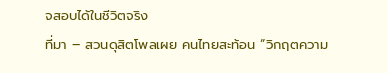จสอบได้ในชีวิตจริง
ที่มา – สวนดุสิตโพลเผย คนไทยสะท้อน “วิกฤตความ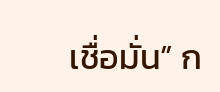เชื่อมั่น” ก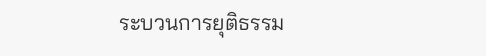ระบวนการยุติธรรม